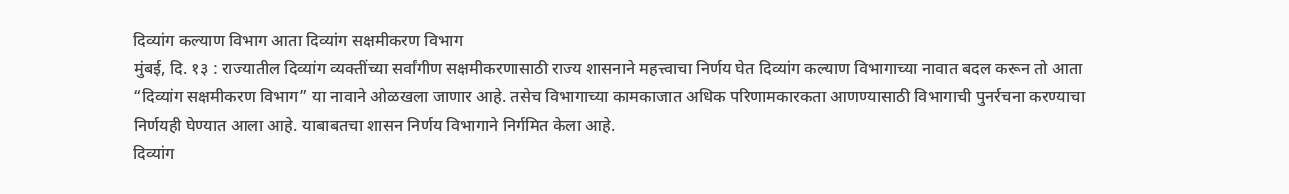दिव्यांग कल्याण विभाग आता दिव्यांग सक्षमीकरण विभाग
मुंबई, दि. १३ : राज्यातील दिव्यांग व्यक्तींच्या सर्वांगीण सक्षमीकरणासाठी राज्य शासनाने महत्त्वाचा निर्णय घेत दिव्यांग कल्याण विभागाच्या नावात बदल करून तो आता “दिव्यांग सक्षमीकरण विभाग” या नावाने ओळखला जाणार आहे. तसेच विभागाच्या कामकाजात अधिक परिणामकारकता आणण्यासाठी विभागाची पुनर्रचना करण्याचा निर्णयही घेण्यात आला आहे. याबाबतचा शासन निर्णय विभागाने निर्गमित केला आहे.
दिव्यांग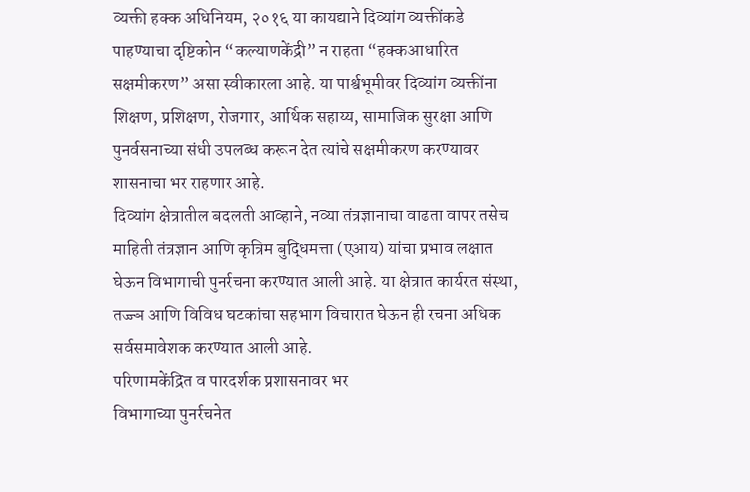व्यक्ती हक्क अधिनियम, २०१६ या कायद्याने दिव्यांग व्यक्तींकडे पाहण्याचा दृष्टिकोन “कल्याणकेंद्री” न राहता “हक्कआधारित सक्षमीकरण” असा स्वीकारला आहे. या पार्श्वभूमीवर दिव्यांग व्यक्तींना शिक्षण, प्रशिक्षण, रोजगार, आर्थिक सहाय्य, सामाजिक सुरक्षा आणि पुनर्वसनाच्या संधी उपलब्ध करून देत त्यांचे सक्षमीकरण करण्यावर शासनाचा भर राहणार आहे.
दिव्यांग क्षेत्रातील बदलती आव्हाने, नव्या तंत्रज्ञानाचा वाढता वापर तसेच माहिती तंत्रज्ञान आणि कृत्रिम बुद्धिमत्ता (एआय) यांचा प्रभाव लक्षात घेऊन विभागाची पुनर्रचना करण्यात आली आहे. या क्षेत्रात कार्यरत संस्था, तज्ज्ञ आणि विविध घटकांचा सहभाग विचारात घेऊन ही रचना अधिक सर्वसमावेशक करण्यात आली आहे.
परिणामकेंद्रित व पारदर्शक प्रशासनावर भर
विभागाच्या पुनर्रचनेत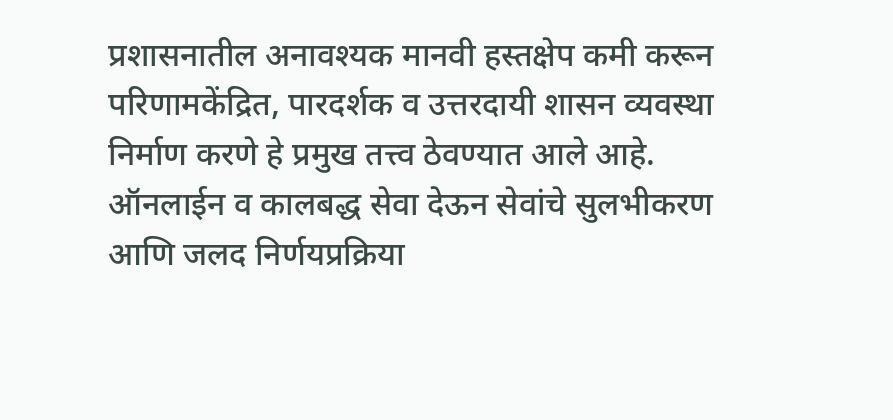प्रशासनातील अनावश्यक मानवी हस्तक्षेप कमी करून परिणामकेंद्रित, पारदर्शक व उत्तरदायी शासन व्यवस्था निर्माण करणे हे प्रमुख तत्त्व ठेवण्यात आले आहे. ऑनलाईन व कालबद्ध सेवा देऊन सेवांचे सुलभीकरण आणि जलद निर्णयप्रक्रिया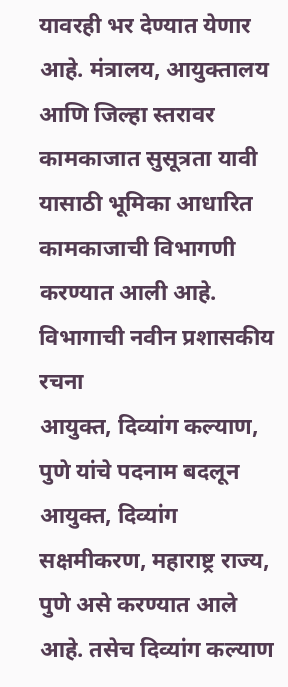यावरही भर देण्यात येणार आहे. मंत्रालय, आयुक्तालय आणि जिल्हा स्तरावर कामकाजात सुसूत्रता यावी यासाठी भूमिका आधारित कामकाजाची विभागणी करण्यात आली आहे.
विभागाची नवीन प्रशासकीय रचना
आयुक्त, दिव्यांग कल्याण, पुणे यांचे पदनाम बदलून आयुक्त, दिव्यांग सक्षमीकरण, महाराष्ट्र राज्य, पुणे असे करण्यात आले आहे. तसेच दिव्यांग कल्याण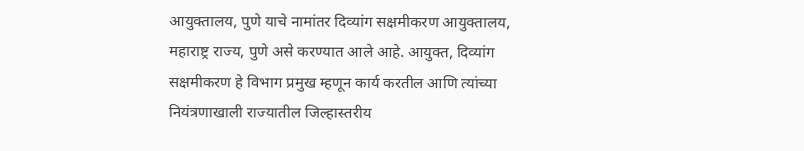आयुक्तालय, पुणे याचे नामांतर दिव्यांग सक्षमीकरण आयुक्तालय, महाराष्ट्र राज्य, पुणे असे करण्यात आले आहे. आयुक्त, दिव्यांग सक्षमीकरण हे विभाग प्रमुख म्हणून कार्य करतील आणि त्यांच्या नियंत्रणाखाली राज्यातील जिल्हास्तरीय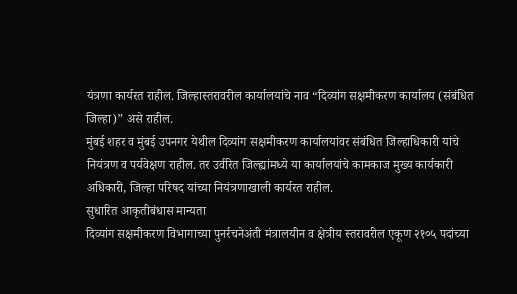यंत्रणा कार्यरत राहील. जिल्हास्तरावरील कार्यालयांचे नाव “दिव्यांग सक्षमीकरण कार्यालय (संबंधित जिल्हा)” असे राहील.
मुंबई शहर व मुंबई उपनगर येथील दिव्यांग सक्षमीकरण कार्यालयांवर संबंधित जिल्हाधिकारी यांचे नियंत्रण व पर्यवेक्षण राहील. तर उर्वरित जिल्ह्यांमध्ये या कार्यालयांचे कामकाज मुख्य कार्यकारी अधिकारी, जिल्हा परिषद यांच्या नियंत्रणाखाली कार्यरत राहील.
सुधारित आकृतीबंधास मान्यता
दिव्यांग सक्षमीकरण विभागाच्या पुनर्रचनेअंती मंत्रालयीन व क्षेत्रीय स्तरावरील एकूण २१०५ पदांच्या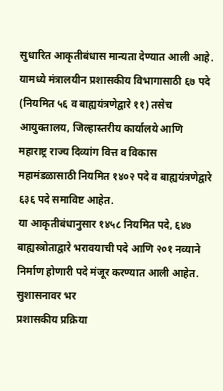सुधारित आकृतीबंधास मान्यता देण्यात आली आहे. यामध्ये मंत्रालयीन प्रशासकीय विभागासाठी ६७ पदे (नियमित ५६ व बाह्ययंत्रणेद्वारे ११) तसेच आयुक्तालय, जिल्हास्तरीय कार्यालये आणि महाराष्ट्र राज्य दिव्यांग वित्त व विकास महामंडळासाठी नियमित १४०२ पदे व बाह्ययंत्रणेद्वारे ६३६ पदे समाविष्ट आहेत.
या आकृतीबंधानुसार १४५८ नियमित पदे, ६४७ बाह्यस्त्रोताद्वारे भरावयाची पदे आणि २०१ नव्याने निर्माण होणारी पदे मंजूर करण्यात आली आहेत.
सुशासनावर भर
प्रशासकीय प्रक्रिया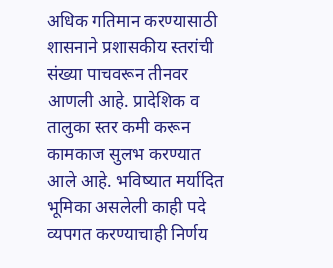अधिक गतिमान करण्यासाठी शासनाने प्रशासकीय स्तरांची संख्या पाचवरून तीनवर आणली आहे. प्रादेशिक व तालुका स्तर कमी करून कामकाज सुलभ करण्यात आले आहे. भविष्यात मर्यादित भूमिका असलेली काही पदे व्यपगत करण्याचाही निर्णय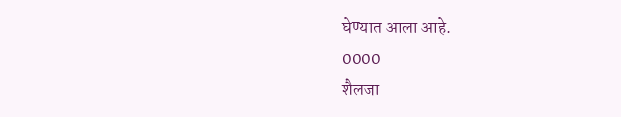घेण्यात आला आहे.
0000
शैलजा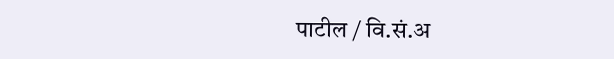पाटील / वि.सं.अ